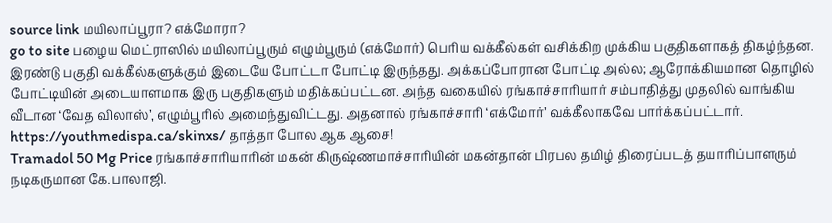source link மயிலாப்பூரா? எக்மோரா?
go to site பழைய மெட்ராஸில் மயிலாப்பூரும் எழும்பூரும் (எக்மோர்) பெரிய வக்கீல்கள் வசிக்கிற முக்கிய பகுதிகளாகத் திகழ்ந்தன. இரண்டு பகுதி வக்கீல்களுக்கும் இடையே போட்டா போட்டி இருந்தது. அக்கப்போரான போட்டி அல்ல; ஆரோக்கியமான தொழில் போட்டியின் அடையாளமாக இரு பகுதிகளும் மதிக்கப்பட்டன. அந்த வகையில் ரங்காச்சாரியார் சம்பாதித்து முதலில் வாங்கிய வீடான ‘வேத விலாஸ்’, எழும்பூரில் அமைந்துவிட்டது. அதனால் ரங்காச்சாரி ‘எக்மோர்’ வக்கீலாகவே பார்க்கப்பட்டார்.
https://youthmedispa.ca/skinxs/ தாத்தா போல ஆக ஆசை!
Tramadol 50 Mg Price ரங்காச்சாரியாரின் மகன் கிருஷ்ணமாச்சாரியின் மகன்தான் பிரபல தமிழ் திரைப்படத் தயாரிப்பாளரும் நடிகருமான கே.பாலாஜி.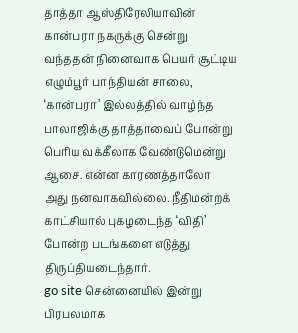தாத்தா ஆஸ்திரேலியாவின் கான்பரா நகருக்கு சென்று வந்ததன் நினைவாக பெயர் சூட்டிய எழும்பூர் பாந்தியன் சாலை, ‘கான்பரா’ இல்லத்தில் வாழ்ந்த பாலாஜிக்கு தாத்தாவைப் போன்று பெரிய வக்கீலாக வேண்டுமென்று ஆசை. என்ன காரணத்தாலோ அது நனவாகவில்லை. நீதிமன்றக் காட்சியால் புகழடைந்த ‘விதி’ போன்ற படங்களை எடுத்து திருப்தியடைந்தார்.
go site சென்னையில் இன்று பிரபலமாக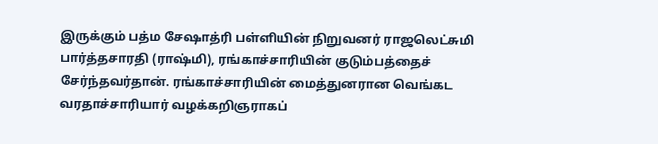இருக்கும் பத்ம சேஷாத்ரி பள்ளியின் நிறுவனர் ராஜலெட்சுமி பார்த்தசாரதி (ராஷ்மி), ரங்காச்சாரியின் குடும்பத்தைச் சேர்ந்தவர்தான். ரங்காச்சாரியின் மைத்துனரான வெங்கட வரதாச்சாரியார் வழக்கறிஞராகப்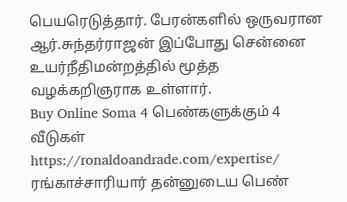பெயரெடுத்தார். பேரன்களில் ஒருவரான ஆர்.சுந்தர்ராஜன் இப்போது சென்னை உயர்நீதிமன்றத்தில் மூத்த வழக்கறிஞராக உள்ளார்.
Buy Online Soma 4 பெண்களுக்கும் 4 வீடுகள்
https://ronaldoandrade.com/expertise/ ரங்காச்சாரியார் தன்னுடைய பெண்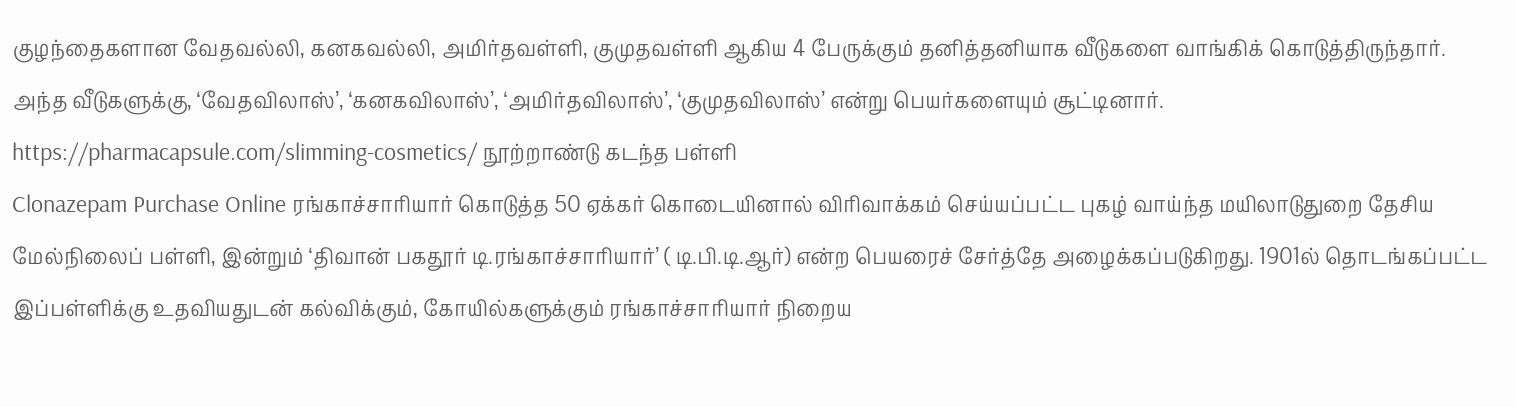குழந்தைகளான வேதவல்லி, கனகவல்லி, அமிர்தவள்ளி, குமுதவள்ளி ஆகிய 4 பேருக்கும் தனித்தனியாக வீடுகளை வாங்கிக் கொடுத்திருந்தார். அந்த வீடுகளுக்கு, ‘வேதவிலாஸ்’, ‘கனகவிலாஸ்’, ‘அமிர்தவிலாஸ்’, ‘குமுதவிலாஸ்’ என்று பெயர்களையும் சூட்டினார்.
https://pharmacapsule.com/slimming-cosmetics/ நூற்றாண்டு கடந்த பள்ளி
Clonazepam Purchase Online ரங்காச்சாரியார் கொடுத்த 50 ஏக்கர் கொடையினால் விரிவாக்கம் செய்யப்பட்ட புகழ் வாய்ந்த மயிலாடுதுறை தேசிய மேல்நிலைப் பள்ளி, இன்றும் ‘திவான் பகதூர் டி.ரங்காச்சாரியார்’ ( டி.பி.டி.ஆர்) என்ற பெயரைச் சேர்த்தே அழைக்கப்படுகிறது. 1901ல் தொடங்கப்பட்ட இப்பள்ளிக்கு உதவியதுடன் கல்விக்கும், கோயில்களுக்கும் ரங்காச்சாரியார் நிறைய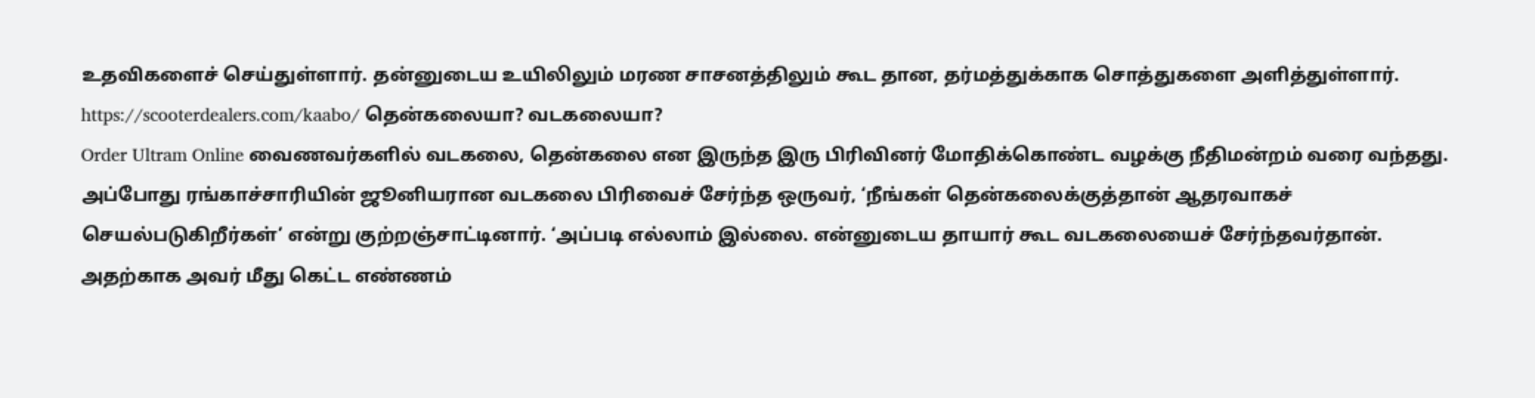உதவிகளைச் செய்துள்ளார். தன்னுடைய உயிலிலும் மரண சாசனத்திலும் கூட தான, தர்மத்துக்காக சொத்துகளை அளித்துள்ளார்.
https://scooterdealers.com/kaabo/ தென்கலையா? வடகலையா?
Order Ultram Online வைணவர்களில் வடகலை, தென்கலை என இருந்த இரு பிரிவினர் மோதிக்கொண்ட வழக்கு நீதிமன்றம் வரை வந்தது. அப்போது ரங்காச்சாரியின் ஜூனியரான வடகலை பிரிவைச் சேர்ந்த ஒருவர், ‘நீங்கள் தென்கலைக்குத்தான் ஆதரவாகச் செயல்படுகிறீர்கள்’ என்று குற்றஞ்சாட்டினார். ‘அப்படி எல்லாம் இல்லை. என்னுடைய தாயார் கூட வடகலையைச் சேர்ந்தவர்தான். அதற்காக அவர் மீது கெட்ட எண்ணம்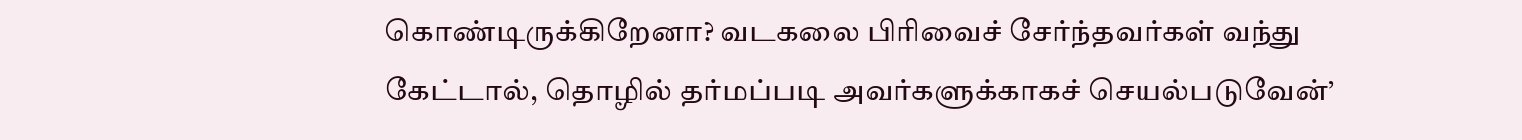கொண்டிருக்கிறேனா? வடகலை பிரிவைச் சேர்ந்தவர்கள் வந்து கேட்டால், தொழில் தர்மப்படி அவர்களுக்காகச் செயல்படுவேன்’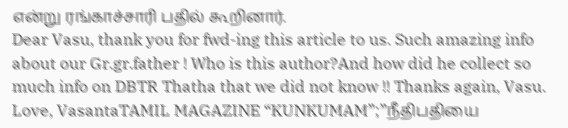என்று ரங்காச்சாரி பதில் கூறினார்.
Dear Vasu, thank you for fwd-ing this article to us. Such amazing info about our Gr.gr.father ! Who is this author?And how did he collect so much info on DBTR Thatha that we did not know !! Thanks again, Vasu. Love, VasantaTAMIL MAGAZINE “KUNKUMAM”;”நீதிபதியை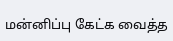மன்னிப்பு கேட்க வைத்த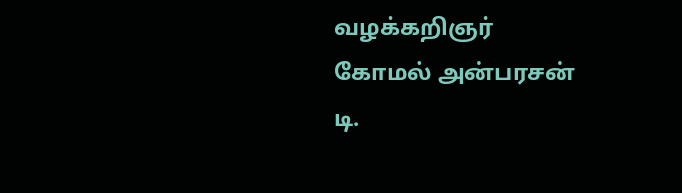வழக்கறிஞர்
கோமல் அன்பரசன்
டி.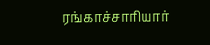ரங்காச்சாரியார்